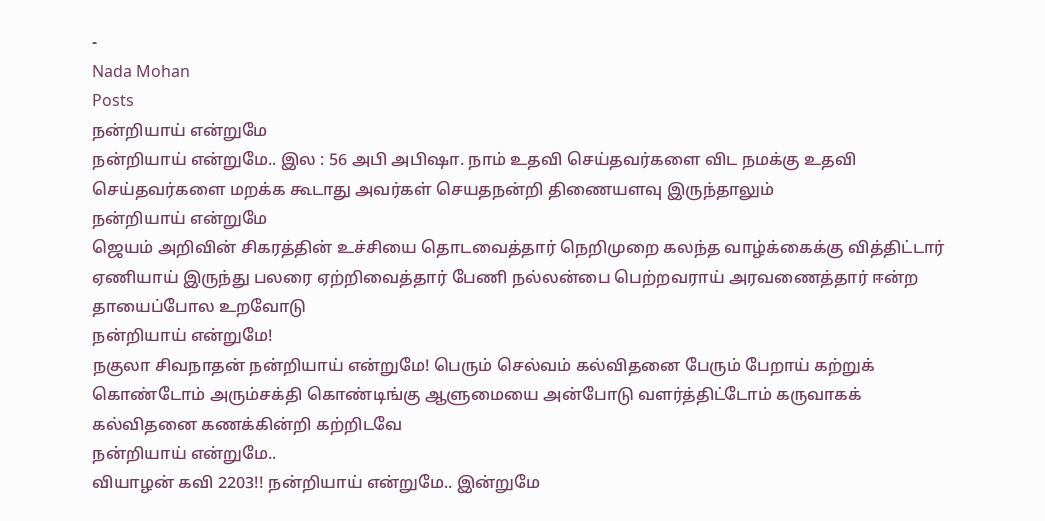-
Nada Mohan
Posts
நன்றியாய் என்றுமே
நன்றியாய் என்றுமே.. இல : 56 அபி அபிஷா. நாம் உதவி செய்தவர்களை விட நமக்கு உதவி செய்தவர்களை மறக்க கூடாது அவர்கள் செயதநன்றி திணையளவு இருந்தாலும்
நன்றியாய் என்றுமே
ஜெயம் அறிவின் சிகரத்தின் உச்சியை தொடவைத்தார் நெறிமுறை கலந்த வாழ்க்கைக்கு வித்திட்டார் ஏணியாய் இருந்து பலரை ஏற்றிவைத்தார் பேணி நல்லன்பை பெற்றவராய் அரவணைத்தார் ஈன்ற தாயைப்போல உறவோடு
நன்றியாய் என்றுமே!
நகுலா சிவநாதன் நன்றியாய் என்றுமே! பெரும் செல்வம் கல்விதனை பேரும் பேறாய் கற்றுக் கொண்டோம் அரும்சக்தி கொண்டிங்கு ஆளுமையை அன்போடு வளர்த்திட்டோம் கருவாகக் கல்விதனை கணக்கின்றி கற்றிடவே
நன்றியாய் என்றுமே..
வியாழன் கவி 2203!! நன்றியாய் என்றுமே.. இன்றுமே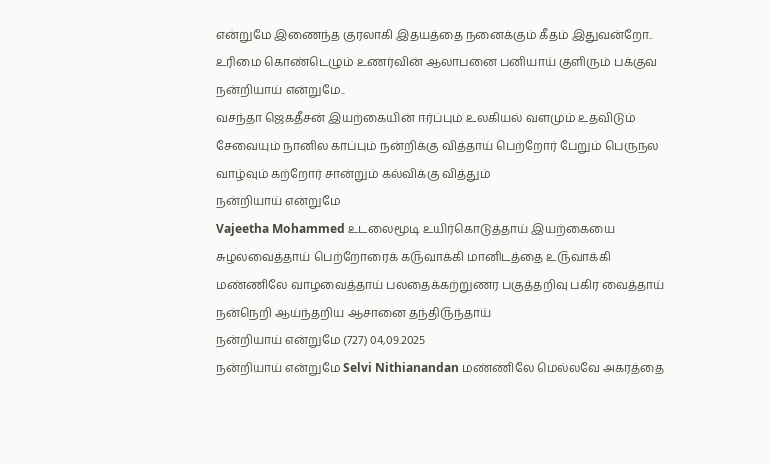என்றுமே இணைந்த குரலாகி இதயத்தை நனைக்கும் கீதம் இதுவன்றோ.. உரிமை கொண்டெழும் உணர்வின் ஆலாபனை பனியாய் குளிரும் பக்குவ
நன்றியாய் என்றுமே..
வசந்தா ஜெகதீசன் இயற்கையின் ஈர்ப்பும் உலகியல் வளமும் உதவிடும் சேவையும் நானில காப்பும் நன்றிக்கு வித்தாய் பெற்றோர் பேறும் பெருநல வாழ்வும் கற்றோர் சான்றும் கல்விக்கு வித்தும்
நன்றியாய் என்றுமே
Vajeetha Mohammed ௨டலைமூடி ௨யிர்கொடுத்தாய் இயற்கையை சுழலவைத்தாய் பெற்றோரைக் க௫வாக்கி மானிடத்தை ௨௫வாக்கி மண்ணிலே வாழவைத்தாய் பலதைக்கற்றுணர பகுத்தறிவு பகிர வைத்தாய் நன்நெறி ஆய்ந்தறிய ஆசானை தந்தி௫ந்தாய்
நன்றியாய் என்றுமே (727) 04,09.2025
நன்றியாய் என்றுமே Selvi Nithianandan மண்ணிலே மெல்லவே அகரத்தை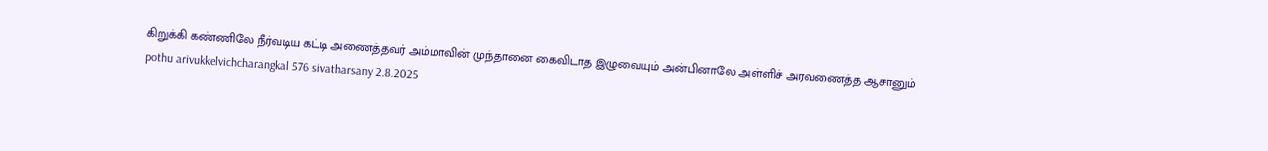கிறுக்கி கண்ணிலே நீர்வடிய கட்டி அணைத்தவர் அம்மாவின் முந்தானை கைவிடாத இழுவையும் அன்பினாலே அள்ளிச் அரவணைத்த ஆசானும்
pothu arivukkelvichcharangkal 576 sivatharsany 2.8.2025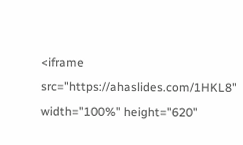<iframe src="https://ahaslides.com/1HKL8" width="100%" height="620"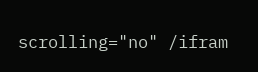scrolling="no" /ifram